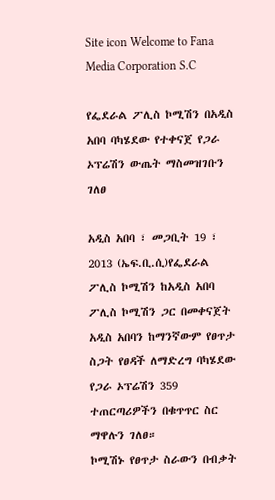Site icon Welcome to Fana Media Corporation S.C

የፌደራል ፖሊስ ኮሚሽን በአዲስ አበባ ባካሄደው የተቀናጀ የጋራ ኦፕሬሽን ውጤት ማስመዝገቡን ገለፀ

አዲስ አበባ ፣ መጋቢት 19 ፣ 2013 (ኤፍ.ቢ.ሲ)የፌደራል ፖሊስ ኮሚሽን ከአዲስ አበባ ፖሊስ ኮሚሽን ጋር በመቀናጀት አዲስ አበባን ከማንኛውም የፀጥታ ስጋት የፀዳች ለማድረግ ባካሄደው የጋራ ኦፕሬሽን 359 ተጠርጣሪዎችን በቁጥጥር ስር ማዋሉን ገለፀ።
ኮሚሽኑ የፀጥታ ስራውን በብቃት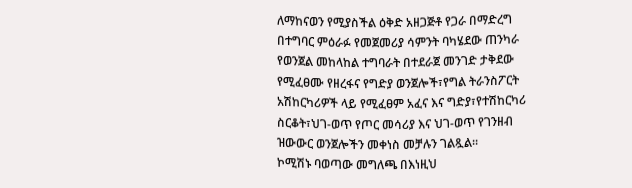ለማከናወን የሚያስችል ዕቅድ አዘጋጅቶ የጋራ በማድረግ በተግባር ምዕራፉ የመጀመሪያ ሳምንት ባካሄደው ጠንካራ የወንጀል መከላከል ተግባራት በተደራጀ መንገድ ታቅደው የሚፈፀሙ የዘረፋና የግድያ ወንጀሎች፣የግል ትራንስፖርት አሽከርካሪዎች ላይ የሚፈፀም አፈና እና ግድያ፣የተሽከርካሪ ስርቆት፣ህገ-ወጥ የጦር መሳሪያ እና ህገ-ወጥ የገንዘብ ዝውውር ወንጀሎችን መቀነስ መቻሉን ገልጿል።
ኮሚሽኑ ባወጣው መግለጫ በእነዚህ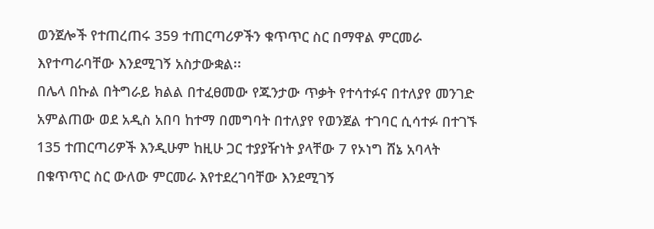ወንጀሎች የተጠረጠሩ 359 ተጠርጣሪዎችን ቁጥጥር ስር በማዋል ምርመራ እየተጣራባቸው እንደሚገኝ አስታውቋል፡፡
በሌላ በኩል በትግራይ ክልል በተፈፀመው የጁንታው ጥቃት የተሳተፉና በተለያየ መንገድ አምልጠው ወደ አዲስ አበባ ከተማ በመግባት በተለያየ የወንጀል ተገባር ሲሳተፉ በተገኙ 135 ተጠርጣሪዎች እንዲሁም ከዚሁ ጋር ተያያዥነት ያላቸው 7 የኦነግ ሸኔ አባላት በቁጥጥር ስር ውለው ምርመራ እየተደረገባቸው እንደሚገኝ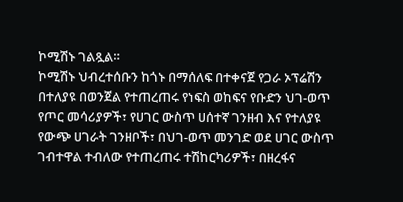ኮሚሽኑ ገልጿል።
ኮሚሽኑ ህብረተሰቡን ከጎኑ በማሰለፍ በተቀናጀ የጋራ ኦፕሬሽን በተለያዩ በወንጀል የተጠረጠሩ የነፍስ ወከፍና የቡድን ህገ-ወጥ የጦር መሳሪያዎች፣ የሀገር ውስጥ ሀሰተኛ ገንዘብ እና የተለያዩ የውጭ ሀገራት ገንዘቦች፣ በህገ-ወጥ መንገድ ወደ ሀገር ውስጥ ገብተዋል ተብለው የተጠረጠሩ ተሽከርካሪዎች፣ በዘረፋና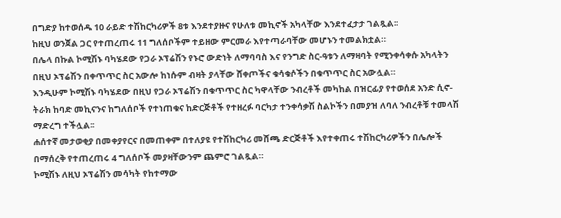በግድያ ከተወሰዱ 10 ራይድ ተሽከርካሪዎች 8ቱ እንደተያዙና የሁለቱ መኪኖች አካላቸው እንደተፈታታ ገልጿል፡፡
ከዚህ ወንጀል ጋር የተጠረጠሩ 11 ግለሰቦችም ተይዘው ምርመራ እየተጣራባቸው መሆኑን ተመልክቷል።
በሌላ በኩል ኮሚሽኑ ባካሄደው የጋራ ኦፕሬሽን የኑሮ ውድነት ለማባባስ እና የንግድ ስር-ዓቱን ለማዛባት የሚንቀሳቀሱ አካላትን በዚህ ኦፕሬሽን በቀጥጥር ስር አውሎ ከነሱም ብዛት ያላቸው ሸቀጦችና ቁሳቁሶችን በቁጥጥር ስር አውሏል።
እንዲሁም ኮሚሽኑ ባካሄደው በዚህ የጋራ ኦፕሬሽን በቁጥጥር ስር ካዋላቸው ንብረቶች መካከል በዝርፊያ የተወሰደ አንድ ሲኖ-ትራክ ከባድ መኪናንና ከግለሰቦች የተነጠቁና ከድርጅቶች የተዘረፉ ባርካታ ተንቀሳቃሽ ስልኮችን በመያዝ ለባለ ንብረቶቹ ተመላሽ ማድረግ ተችሏል፡፡
ሐሰተኛ መታወቂያ በመቀያየርና በመጠቀም በተለያዩ የተሽከርካሪ መሸጫ ድርጅቶች እየተቀጠሩ ተሽከርካሪዎችን በሌሎች በማሰረቅ የተጠረጠሩ 4 ግለሰቦች መያዛቸውንም ጨምሮ ገልጿል።
ኮሚሽኑ ለዚህ ኦፕሬሽን መሳካት የከተማው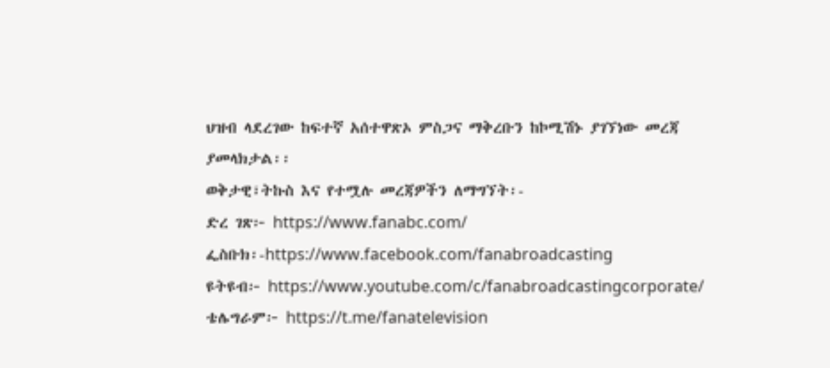ህዝብ ላደረገው ከፍተኛ አሰተዋጽኦ ምስጋና ማቅረቡን ከኮሚሽኑ ያገኘነው መረጃ ያመላክታል፡፡
ወቅታዊ፣ትኩስ እና የተሟሉ መረጃዎችን ለማግኘት፡-
ድረ ገጽ፦ https://www.fanabc.com/
ፌስቡክ፡-https://www.facebook.com/fanabroadcasting
ዩትዩብ፦ https://www.youtube.com/c/fanabroadcastingcorporate/
ቴሌግራም፦ https://t.me/fanatelevision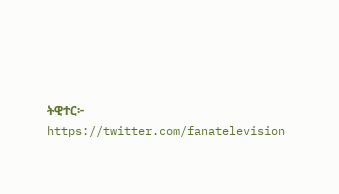ትዊተር፦ https://twitter.com/fanatelevision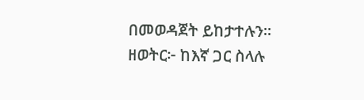በመወዳጀት ይከታተሉን፡፡
ዘወትር፦ ከእኛ ጋር ስላሉ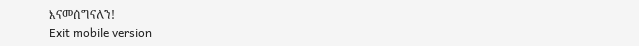እናመሰግናለን!
Exit mobile version